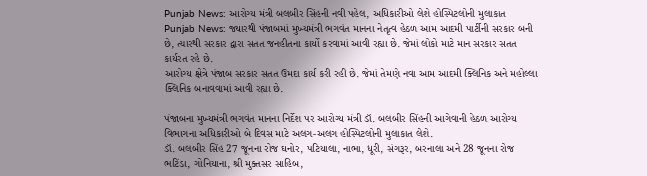Punjab News: આરોગ્ય મંત્રી બલબીર સિંહની નવી પહેલ, અધિકારીઓ લેશે હોસ્પિટલોની મુલાકાત
Punjab News: જ્યારથી પંજાબમાં મુખ્યમંત્રી ભગવંત માનના નેતૃત્વ હેઠળ આમ આદમી પાર્ટીની સરકાર બની છે, ત્યારથી સરકાર દ્વારા સતત જનહીતના કાર્યો કરવામાં આવી રહ્યા છે. જેમાં લોકો માટે માન સરકાર સતત કાર્યરત રહે છે.
આરોગ્ય ક્ષેત્રે પંજાબ સરકાર સતત ઉમદા કાર્ય કરી રહી છે. જેમાં તેમણે નવા આમ આદમી ક્લિનિક અને મહોલ્લા ક્લિનિક બનાવવામાં આવી રહ્યા છે.

પંજાબના મુખ્યમંત્રી ભગવંત માનના નિર્દેશ પર આરોગ્ય મંત્રી ડૉ. બલબીર સિંહની આગેવાની હેઠળ આરોગ્ય વિભાગના અધિકારીઓ બે દિવસ માટે અલગ-અલગ હોસ્પિટલોની મુલાકાત લેશે.
ડૉ. બલબીર સિંહ 27 જૂનના રોજ ઘનોર, પટિયાલા, નાભા, ધૂરી, સંગરૂર, બરનાલા અને 28 જૂનના રોજ ભટિંડા, ગોનિયાના, શ્રી મુક્તસર સાહિબ,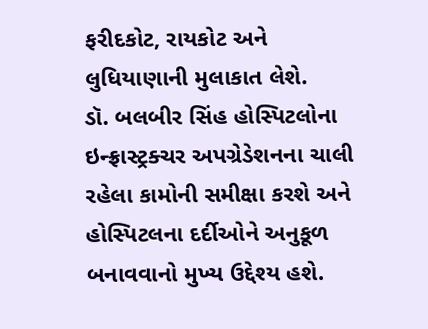ફરીદકોટ, રાયકોટ અને લુધિયાણાની મુલાકાત લેશે.
ડૉ. બલબીર સિંહ હોસ્પિટલોના ઇન્ફ્રાસ્ટ્રક્ચર અપગ્રેડેશનના ચાલી રહેલા કામોની સમીક્ષા કરશે અને હોસ્પિટલના દર્દીઓને અનુકૂળ બનાવવાનો મુખ્ય ઉદ્દેશ્ય હશે.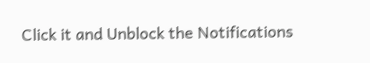Click it and Unblock the Notifications